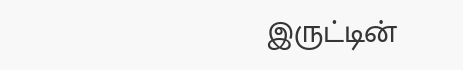இருட்டின்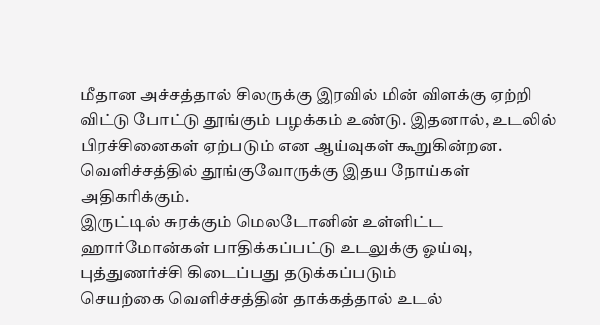மீதான அச்சத்தால் சிலருக்கு இரவில் மின் விளக்கு ஏற்றி விட்டு போட்டு தூங்கும் பழக்கம் உண்டு. இதனால், உடலில் பிரச்சினைகள் ஏற்படும் என ஆய்வுகள் கூறுகின்றன.
வெளிச்சத்தில் தூங்குவோருக்கு இதய நோய்கள் அதிகரிக்கும்.
இருட்டில் சுரக்கும் மெலடோனின் உள்ளிட்ட ஹார்மோன்கள் பாதிக்கப்பட்டு உடலுக்கு ஓய்வு, புத்துணர்ச்சி கிடைப்பது தடுக்கப்படும்
செயற்கை வெளிச்சத்தின் தாக்கத்தால் உடல்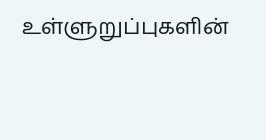உள்ளுறுப்புகளின்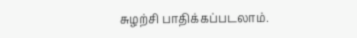சுழற்சி பாதிக்கப்படலாம்.